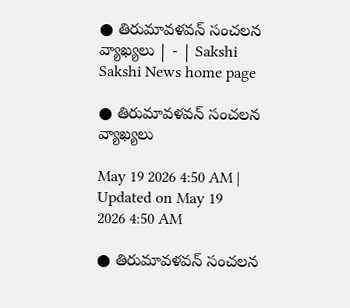● తిరుమావళవన్‌ సంచలన వ్యాఖ్యలు | - | Sakshi
Sakshi News home page

● తిరుమావళవన్‌ సంచలన వ్యాఖ్యలు

May 19 2026 4:50 AM | Updated on May 19 2026 4:50 AM

● తిరుమావళవన్‌ సంచలన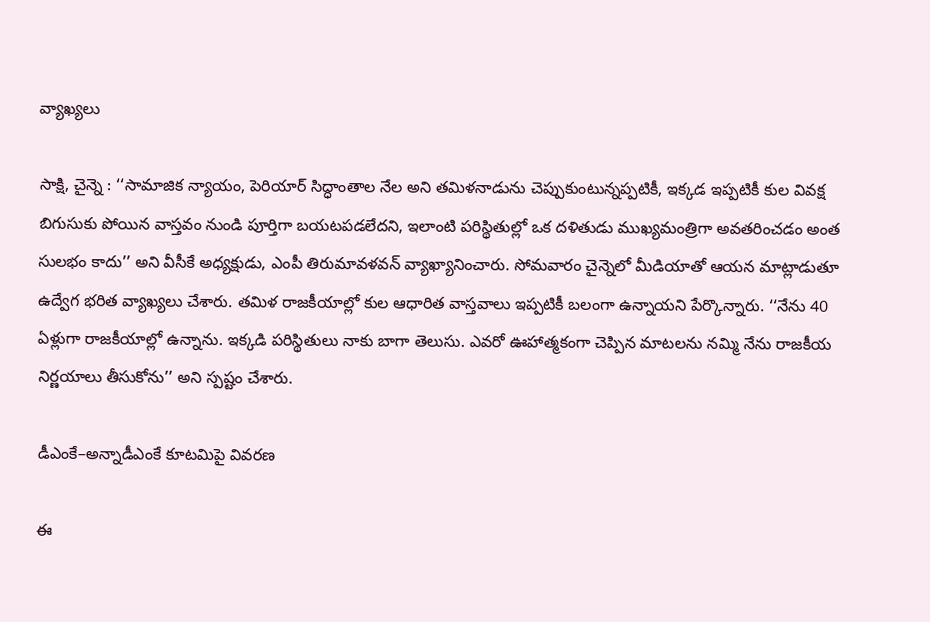వ్యాఖ్యలు

సాక్షి, చైన్నె : ‘‘సామాజిక న్యాయం, పెరియార్‌ సిద్ధాంతాల నేల అని తమిళనాడును చెప్పుకుంటున్నప్పటికీ, ఇక్కడ ఇప్పటికీ కుల వివక్ష బిగుసుకు పోయిన వాస్తవం నుండి పూర్తిగా బయటపడలేదని, ఇలాంటి పరిస్థితుల్లో ఒక దళితుడు ముఖ్యమంత్రిగా అవతరించడం అంత సులభం కాదు’’ అని వీసీకే అధ్యక్షుడు, ఎంపీ తిరుమావళవన్‌ వ్యాఖ్యానించారు. సోమవారం చైన్నెలో మీడియాతో ఆయన మాట్లాడుతూ ఉద్వేగ భరిత వ్యాఖ్యలు చేశారు. తమిళ రాజకీయాల్లో కుల ఆధారిత వాస్తవాలు ఇప్పటికీ బలంగా ఉన్నాయని పేర్కొన్నారు. ‘‘నేను 40 ఏళ్లుగా రాజకీయాల్లో ఉన్నాను. ఇక్కడి పరిస్థితులు నాకు బాగా తెలుసు. ఎవరో ఊహాత్మకంగా చెప్పిన మాటలను నమ్మి నేను రాజకీయ నిర్ణయాలు తీసుకోను’’ అని స్పష్టం చేశారు.

డీఎంకే–అన్నాడీఎంకే కూటమిపై వివరణ

ఈ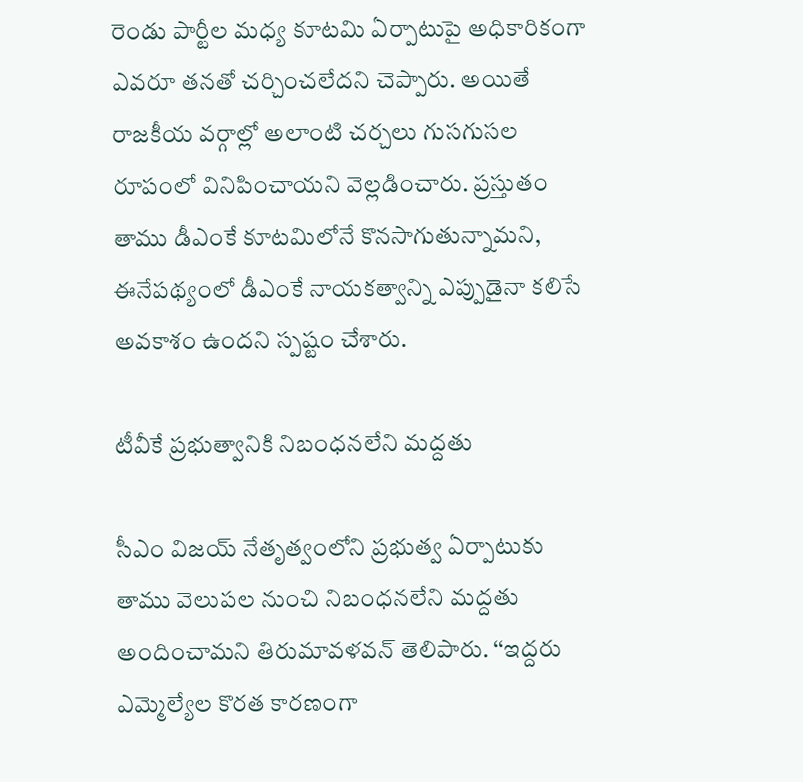రెండు పార్టీల మధ్య కూటమి ఏర్పాటుపై అధికారికంగా ఎవరూ తనతో చర్చించలేదని చెప్పారు. అయితే రాజకీయ వర్గాల్లో అలాంటి చర్చలు గుసగుసల రూపంలో వినిపించాయని వెల్లడించారు. ప్రస్తుతం తాము డీఎంకే కూటమిలోనే కొనసాగుతున్నామని, ఈనేపథ్యంలో డీఎంకే నాయకత్వాన్ని ఎప్పుడైనా కలిసే అవకాశం ఉందని స్పష్టం చేశారు.

టీవీకే ప్రభుత్వానికి నిబంధనలేని మద్దతు

సీఎం విజయ్‌ నేతృత్వంలోని ప్రభుత్వ ఏర్పాటుకు తాము వెలుపల నుంచి నిబంధనలేని మద్దతు అందించామని తిరుమావళవన్‌ తెలిపారు. ‘‘ఇద్దరు ఎమ్మెల్యేల కొరత కారణంగా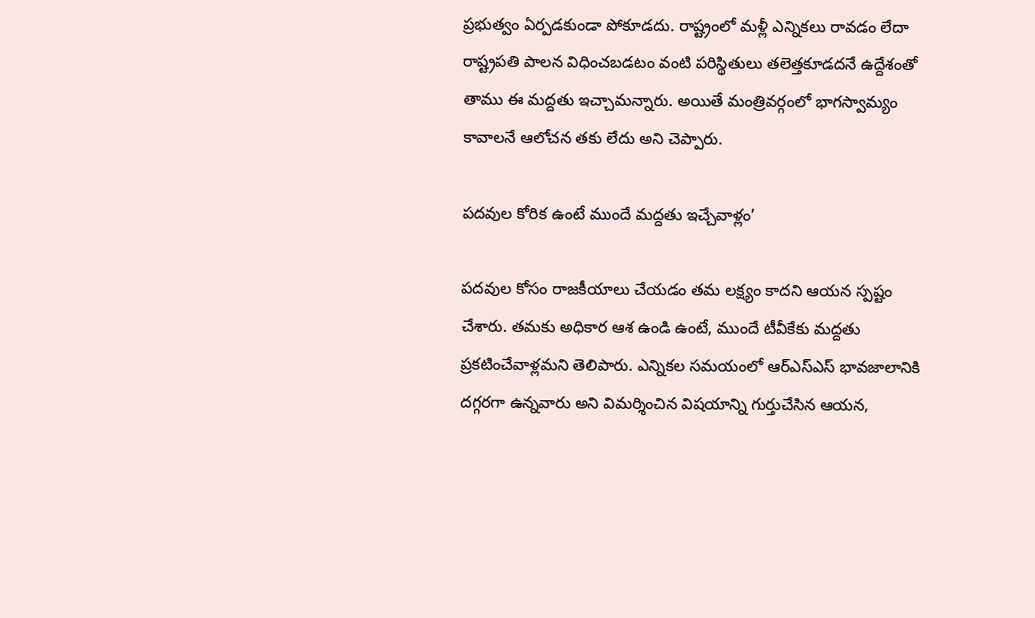ప్రభుత్వం ఏర్పడకుండా పోకూడదు. రాష్ట్రంలో మళ్లీ ఎన్నికలు రావడం లేదా రాష్ట్రపతి పాలన విధించబడటం వంటి పరిస్థితులు తలెత్తకూడదనే ఉద్దేశంతో తాము ఈ మద్దతు ఇచ్చామన్నారు. అయితే మంత్రివర్గంలో భాగస్వామ్యం కావాలనే ఆలోచన తకు లేదు అని చెప్పారు.

పదవుల కోరిక ఉంటే ముందే మద్దతు ఇచ్చేవాళ్లం’

పదవుల కోసం రాజకీయాలు చేయడం తమ లక్ష్యం కాదని ఆయన స్పష్టం చేశారు. తమకు అధికార ఆశ ఉండి ఉంటే, ముందే టీవీకేకు మద్దతు ప్రకటించేవాళ్లమని తెలిపారు. ఎన్నికల సమయంలో ఆర్‌ఎస్‌ఎస్‌ భావజాలానికి దగ్గరగా ఉన్నవారు అని విమర్శించిన విషయాన్ని గుర్తుచేసిన ఆయన,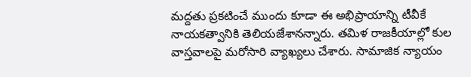మద్దతు ప్రకటించే ముందు కూడా ఈ అభిప్రాయాన్ని టీవీకే నాయకత్వానికి తెలియజేశానన్నారు. తమిళ రాజకీయాల్లో కుల వాస్తవాలపై మరోసారి వ్యాఖ్యలు చేశారు. సామాజిక న్యాయం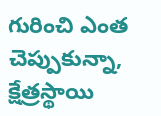గురించి ఎంత చెప్పుకున్నా, క్షేత్రస్థాయి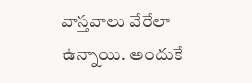వాస్తవాలు వేరేలా ఉన్నాయి. అందుకే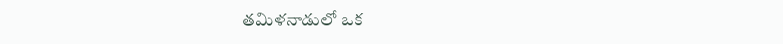తమిళనాడులో ఒక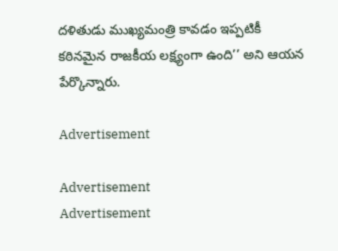దళితుడు ముఖ్యమంత్రి కావడం ఇప్పటికీ కఠినమైన రాజకీయ లక్ష్యంగా ఉంది’’ అని ఆయన పేర్కొన్నారు.

Advertisement

Advertisement
Advertisement